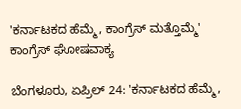'ಕರ್ನಾಟಕದ ಹೆಮ್ಮೆ, ಕಾಂಗ್ರೆಸ್ ಮತ್ತೊಮ್ಮೆ' ಕಾಂಗ್ರೆಸ್ ಘೋಷವಾಕ್ಯ

ಬೆಂಗಳೂರು, ಏಪ್ರಿಲ್ 24: 'ಕರ್ನಾಟಕದ ಹೆಮ್ಮೆ,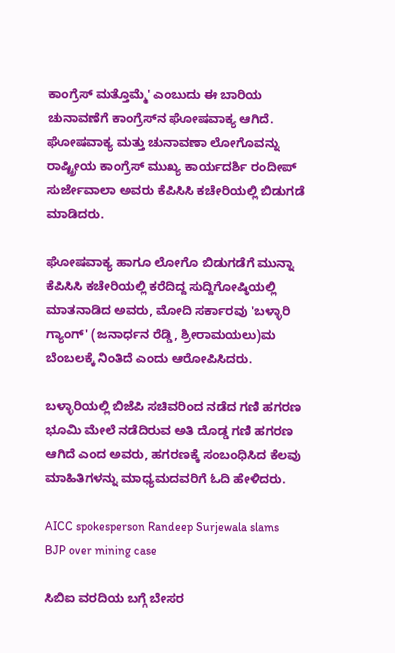ಕಾಂಗ್ರೆಸ್‌ ಮತ್ತೊಮ್ಮೆ' ಎಂಬುದು ಈ ಬಾರಿಯ ಚುನಾವಣೆಗೆ ಕಾಂಗ್ರೆಸ್‌ನ ಘೋಷವಾಕ್ಯ ಆಗಿದೆ. ಘೋಷವಾಕ್ಯ ಮತ್ತು ಚುನಾವಣಾ ಲೋಗೊವನ್ನು ರಾಷ್ಟ್ರೀಯ ಕಾಂಗ್ರೆಸ್‌ ಮುಖ್ಯ ಕಾರ್ಯದರ್ಶಿ ರಂದೀಪ್ ಸುರ್ಜೇವಾಲಾ ಅವರು ಕೆಪಿಸಿಸಿ ಕಚೇರಿಯಲ್ಲಿ ಬಿಡುಗಡೆ ಮಾಡಿದರು.

ಘೋಷವಾಕ್ಯ ಹಾಗೂ ಲೋಗೊ ಬಿಡುಗಡೆಗೆ ಮುನ್ನಾ ಕೆಪಿಸಿಸಿ ಕಚೇರಿಯಲ್ಲಿ ಕರೆದಿದ್ದ ಸುದ್ದಿಗೋಷ್ಠಿಯಲ್ಲಿ ಮಾತನಾಡಿದ ಅವರು, ಮೋದಿ ಸರ್ಕಾರವು 'ಬಳ್ಳಾರಿ ಗ್ಯಾಂಗ್' (ಜನಾರ್ಧನ ರೆಡ್ಡಿ, ಶ್ರೀರಾಮಯಲು)ಮ ಬೆಂಬಲಕ್ಕೆ ನಿಂತಿದೆ ಎಂದು ಆರೋಪಿಸಿದರು.

ಬಳ್ಳಾರಿಯಲ್ಲಿ ಬಿಜೆಪಿ ಸಚಿವರಿಂದ ನಡೆದ ಗಣಿ ಹಗರಣ ಭೂಮಿ ಮೇಲೆ ನಡೆದಿರುವ ಅತಿ ದೊಡ್ಡ ಗಣಿ ಹಗರಣ ಆಗಿದೆ ಎಂದ ಅವರು, ಹಗರಣಕ್ಕೆ ಸಂಬಂಧಿಸಿದ ಕೆಲವು ಮಾಹಿತಿಗಳನ್ನು ಮಾಧ್ಯಮದವರಿಗೆ ಓದಿ ಹೇಳಿದರು.

AICC spokesperson Randeep Surjewala slams BJP over mining case

ಸಿಬಿಐ ವರದಿಯ ಬಗ್ಗೆ ಬೇಸರ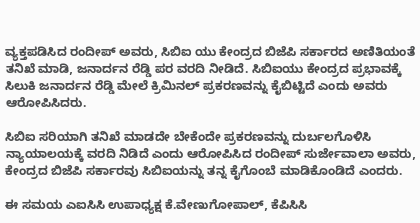ವ್ಯಕ್ತಪಡಿಸಿದ ರಂದೀಪ್ ಅವರು, ಸಿಬಿಐ ಯು ಕೇಂದ್ರದ ಬಿಜೆಪಿ ಸರ್ಕಾರದ ಅಣಿತಿಯಂತೆ ತನಿಖೆ ಮಾಡಿ, ಜನಾರ್ದನ ರೆಡ್ಡಿ ಪರ ವರದಿ ನೀಡಿದೆ. ಸಿಬಿಐಯು ಕೇಂದ್ರದ ಪ್ರಭಾವಕ್ಕೆ ಸಿಲುಕಿ ಜನಾರ್ದನ ರೆಡ್ಡಿ ಮೇಲೆ ಕ್ರಿಮಿನಲ್ ಪ್ರಕರಣವನ್ನು ಕೈಬಿಟ್ಟಿದೆ ಎಂದು ಅವರು ಆರೋಪಿಸಿದರು.

ಸಿಬಿಐ ಸರಿಯಾಗಿ ತನಿಖೆ ಮಾಡದೇ ಬೇಕೆಂದೇ ಪ್ರಕರಣವನ್ನು ದುರ್ಬಲಗೊಳಿಸಿ ನ್ಯಾಯಾಲಯಕ್ಕೆ ವರದಿ ನಿಡಿದೆ ಎಂದು ಆರೋಪಿಸಿದ ರಂದೀಪ್ ಸುರ್ಜೇವಾಲಾ ಅವರು, ಕೇಂದ್ರದ ಬಿಜೆಪಿ ಸರ್ಕಾರವು ಸಿಬಿಐಯನ್ನು ತನ್ನ ಕೈಗೊಂಬೆ ಮಾಡಿಕೊಂಡಿದೆ ಎಂದರು.

ಈ ಸಮಯ ಎಐಸಿಸಿ ಉಪಾಧ್ಯಕ್ಷ ಕೆ.ವೇಣುಗೋಪಾಲ್, ಕೆಪಿಸಿಸಿ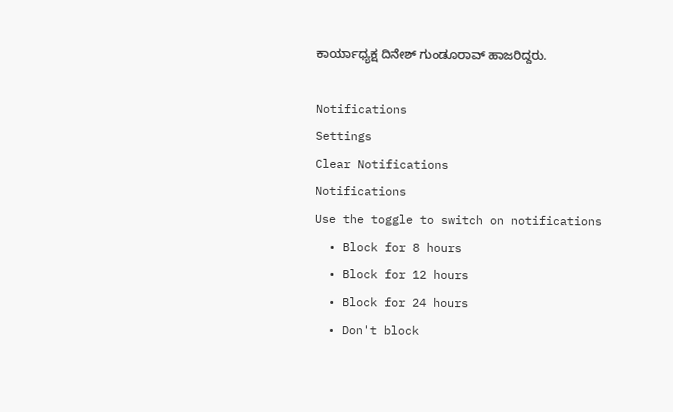ಕಾರ್ಯಾಧ್ಯಕ್ಷ ದಿನೇಶ್ ಗುಂಡೂರಾವ್ ಹಾಜರಿದ್ದರು.

Notifications
Settings
Clear Notifications
Notifications
Use the toggle to switch on notifications
  • Block for 8 hours
  • Block for 12 hours
  • Block for 24 hours
  • Don't block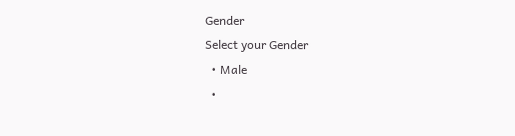Gender
Select your Gender
  • Male
  •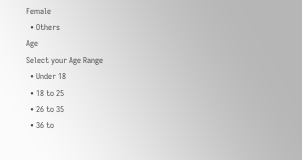Female
  • Others
Age
Select your Age Range
  • Under 18
  • 18 to 25
  • 26 to 35
  • 36 to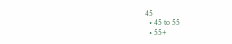45
  • 45 to 55
  • 55+